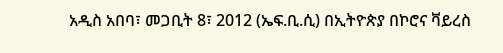አዲስ አበባ፣ መጋቢት 8፣ 2012 (ኤፍ.ቢ.ሲ) በኢትዮጵያ በኮሮና ቫይረስ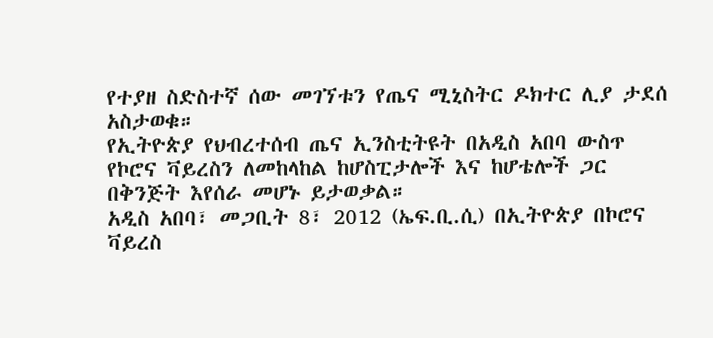የተያዘ ስድስተኛ ሰው መገኘቱን የጤና ሚኒስትር ዶክተር ሊያ ታደሰ አስታወቁ።
የኢትዮጵያ የህብረተሰብ ጤና ኢንስቲትዩት በአዲስ አበባ ውስጥ የኮሮና ቫይረስን ለመከላከል ከሆስፒታሎች እና ከሆቴሎች ጋር በቅንጅት እየሰራ መሆኑ ይታወቃል።
አዲስ አበባ፣ መጋቢት 8፣ 2012 (ኤፍ.ቢ.ሲ) በኢትዮጵያ በኮሮና ቫይረስ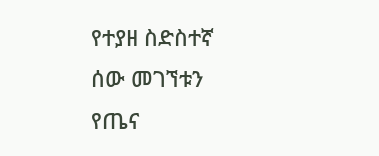የተያዘ ስድስተኛ ሰው መገኘቱን የጤና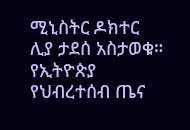ሚኒስትር ዶክተር ሊያ ታደሰ አስታወቁ።
የኢትዮጵያ የህብረተሰብ ጤና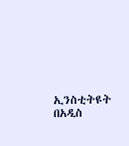ኢንስቲትዩት በአዲስ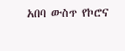አበባ ውስጥ የኮሮና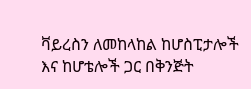ቫይረስን ለመከላከል ከሆስፒታሎች እና ከሆቴሎች ጋር በቅንጅት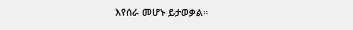እየሰራ መሆኑ ይታወቃል።